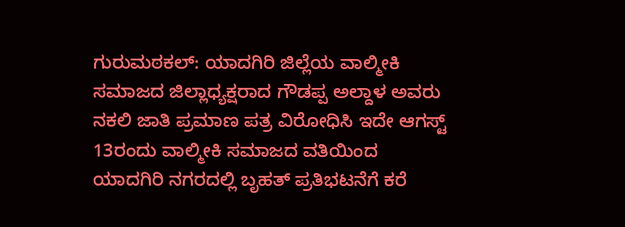ಗುರುಮಠಕಲ್: ಯಾದಗಿರಿ ಜಿಲ್ಲೆಯ ವಾಲ್ಮೀಕಿ ಸಮಾಜದ ಜಿಲ್ಲಾಧ್ಯಕ್ಷರಾದ ಗೌಡಪ್ಪ ಅಲ್ದಾಳ ಅವರು ನಕಲಿ ಜಾತಿ ಪ್ರಮಾಣ ಪತ್ರ ವಿರೋಧಿಸಿ ಇದೇ ಆಗಸ್ಟ್ 13ರಂದು ವಾಲ್ಮೀಕಿ ಸಮಾಜದ ವತಿಯಿಂದ ಯಾದಗಿರಿ ನಗರದಲ್ಲಿ ಬೃಹತ್ ಪ್ರತಿಭಟನೆಗೆ ಕರೆ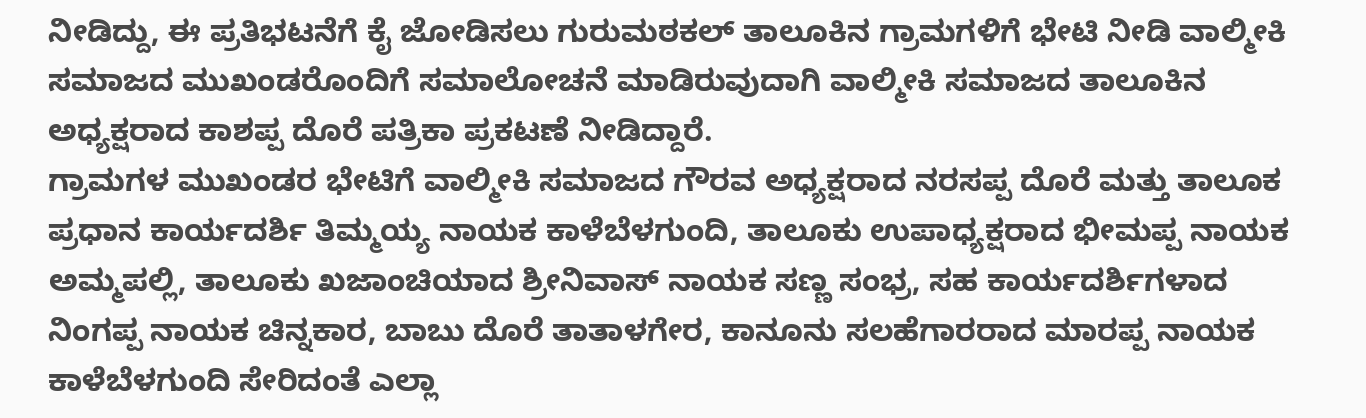ನೀಡಿದ್ದು, ಈ ಪ್ರತಿಭಟನೆಗೆ ಕೈ ಜೋಡಿಸಲು ಗುರುಮಠಕಲ್ ತಾಲೂಕಿನ ಗ್ರಾಮಗಳಿಗೆ ಭೇಟಿ ನೀಡಿ ವಾಲ್ಮೀಕಿ ಸಮಾಜದ ಮುಖಂಡರೊಂದಿಗೆ ಸಮಾಲೋಚನೆ ಮಾಡಿರುವುದಾಗಿ ವಾಲ್ಮೀಕಿ ಸಮಾಜದ ತಾಲೂಕಿನ ಅಧ್ಯಕ್ಷರಾದ ಕಾಶಪ್ಪ ದೊರೆ ಪತ್ರಿಕಾ ಪ್ರಕಟಣೆ ನೀಡಿದ್ದಾರೆ.
ಗ್ರಾಮಗಳ ಮುಖಂಡರ ಭೇಟಿಗೆ ವಾಲ್ಮೀಕಿ ಸಮಾಜದ ಗೌರವ ಅಧ್ಯಕ್ಷರಾದ ನರಸಪ್ಪ ದೊರೆ ಮತ್ತು ತಾಲೂಕ ಪ್ರಧಾನ ಕಾರ್ಯದರ್ಶಿ ತಿಮ್ಮಯ್ಯ ನಾಯಕ ಕಾಳೆಬೆಳಗುಂದಿ, ತಾಲೂಕು ಉಪಾಧ್ಯಕ್ಷರಾದ ಭೀಮಪ್ಪ ನಾಯಕ ಅಮ್ಮಪಲ್ಲಿ, ತಾಲೂಕು ಖಜಾಂಚಿಯಾದ ಶ್ರೀನಿವಾಸ್ ನಾಯಕ ಸಣ್ಣ ಸಂಭ್ರ, ಸಹ ಕಾರ್ಯದರ್ಶಿಗಳಾದ ನಿಂಗಪ್ಪ ನಾಯಕ ಚಿನ್ನಕಾರ, ಬಾಬು ದೊರೆ ತಾತಾಳಗೇರ, ಕಾನೂನು ಸಲಹೆಗಾರರಾದ ಮಾರಪ್ಪ ನಾಯಕ ಕಾಳೆಬೆಳಗುಂದಿ ಸೇರಿದಂತೆ ಎಲ್ಲಾ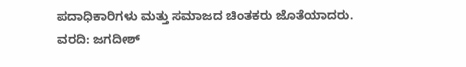ಪದಾಧಿಕಾರಿಗಳು ಮತ್ತು ಸಮಾಜದ ಚಿಂತಕರು ಜೊತೆಯಾದರು.
ವರದಿ: ಜಗದೀಶ್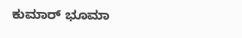ಕುಮಾರ್ ಭೂಮಾ